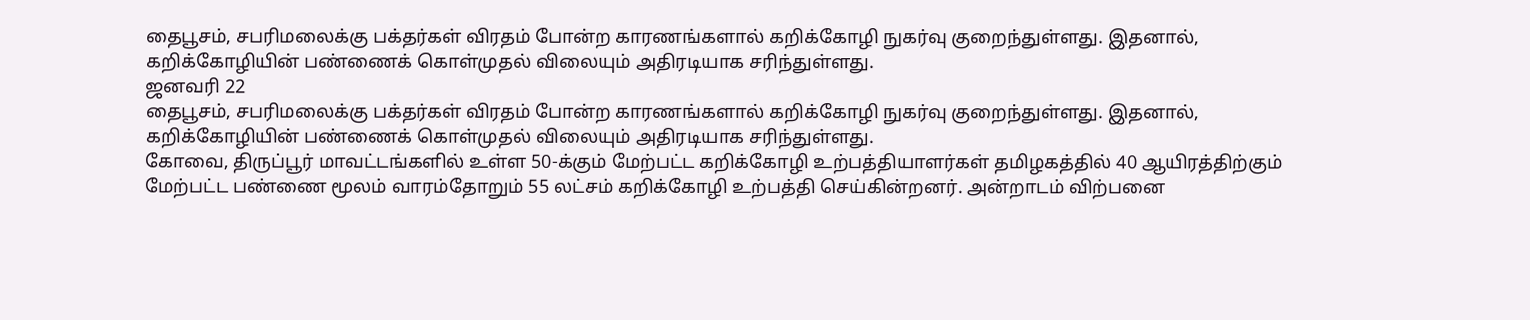தைபூசம், சபரிமலைக்கு பக்தர்கள் விரதம் போன்ற காரணங்களால் கறிக்கோழி நுகர்வு குறைந்துள்ளது. இதனால், கறிக்கோழியின் பண்ணைக் கொள்முதல் விலையும் அதிரடியாக சரிந்துள்ளது.
ஜனவரி 22
தைபூசம், சபரிமலைக்கு பக்தர்கள் விரதம் போன்ற காரணங்களால் கறிக்கோழி நுகர்வு குறைந்துள்ளது. இதனால், கறிக்கோழியின் பண்ணைக் கொள்முதல் விலையும் அதிரடியாக சரிந்துள்ளது.
கோவை, திருப்பூர் மாவட்டங்களில் உள்ள 50-க்கும் மேற்பட்ட கறிக்கோழி உற்பத்தியாளர்கள் தமிழகத்தில் 40 ஆயிரத்திற்கும் மேற்பட்ட பண்ணை மூலம் வாரம்தோறும் 55 லட்சம் கறிக்கோழி உற்பத்தி செய்கின்றனர். அன்றாடம் விற்பனை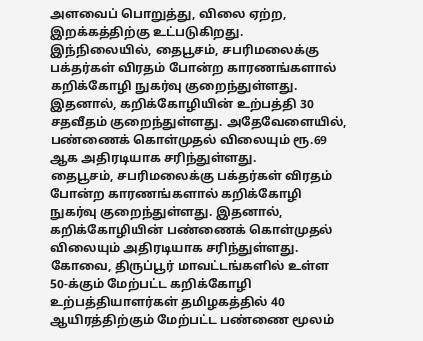அளவைப் பொறுத்து, விலை ஏற்ற, இறக்கத்திற்கு உட்படுகிறது.
இந்நிலையில், தைபூசம், சபரிமலைக்கு பக்தர்கள் விரதம் போன்ற காரணங்களால் கறிக்கோழி நுகர்வு குறைந்துள்ளது. இதனால், கறிக்கோழியின் உற்பத்தி 30 சதவீதம் குறைந்துள்ளது. அதேவேளையில், பண்ணைக் கொள்முதல் விலையும் ரூ.69 ஆக அதிரடியாக சரிந்துள்ளது.
தைபூசம், சபரிமலைக்கு பக்தர்கள் விரதம் போன்ற காரணங்களால் கறிக்கோழி நுகர்வு குறைந்துள்ளது. இதனால், கறிக்கோழியின் பண்ணைக் கொள்முதல் விலையும் அதிரடியாக சரிந்துள்ளது.
கோவை, திருப்பூர் மாவட்டங்களில் உள்ள 50-க்கும் மேற்பட்ட கறிக்கோழி உற்பத்தியாளர்கள் தமிழகத்தில் 40 ஆயிரத்திற்கும் மேற்பட்ட பண்ணை மூலம்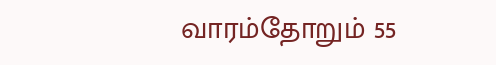வாரம்தோறும் 55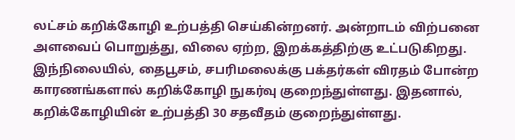லட்சம் கறிக்கோழி உற்பத்தி செய்கின்றனர். அன்றாடம் விற்பனை அளவைப் பொறுத்து, விலை ஏற்ற, இறக்கத்திற்கு உட்படுகிறது.
இந்நிலையில், தைபூசம், சபரிமலைக்கு பக்தர்கள் விரதம் போன்ற காரணங்களால் கறிக்கோழி நுகர்வு குறைந்துள்ளது. இதனால், கறிக்கோழியின் உற்பத்தி 30 சதவீதம் குறைந்துள்ளது.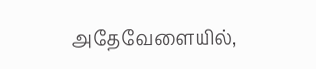அதேவேளையில்,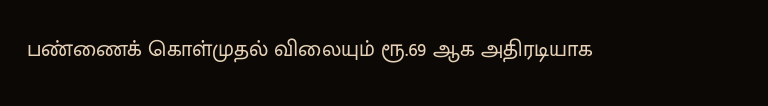பண்ணைக் கொள்முதல் விலையும் ரூ.69 ஆக அதிரடியாக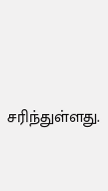சரிந்துள்ளது.